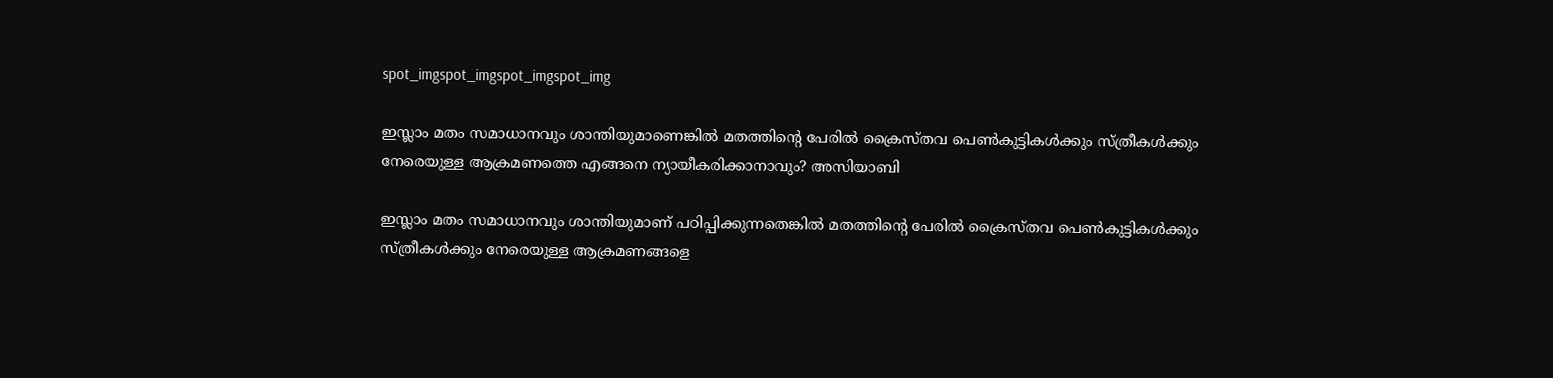spot_imgspot_imgspot_imgspot_img

ഇസ്ലാം മതം സമാധാനവും ശാന്തിയുമാണെങ്കില്‍ മതത്തിന്റെ പേരില്‍ ക്രൈസ്തവ പെണ്‍കുട്ടികള്‍ക്കും സ്ത്രീകള്‍ക്കും നേരെയുള്ള ആക്രമണത്തെ എങ്ങനെ ന്യായീകരിക്കാനാവും? അസിയാബി

ഇസ്ലാം മതം സമാധാനവും ശാന്തിയുമാണ് പഠിപ്പിക്കുന്നതെങ്കില്‍ മതത്തിന്റെ പേരില്‍ ക്രൈസ്തവ പെണ്‍കുട്ടികള്‍ക്കും സ്ത്രീകള്‍ക്കും നേരെയുള്ള ആക്രമണങ്ങളെ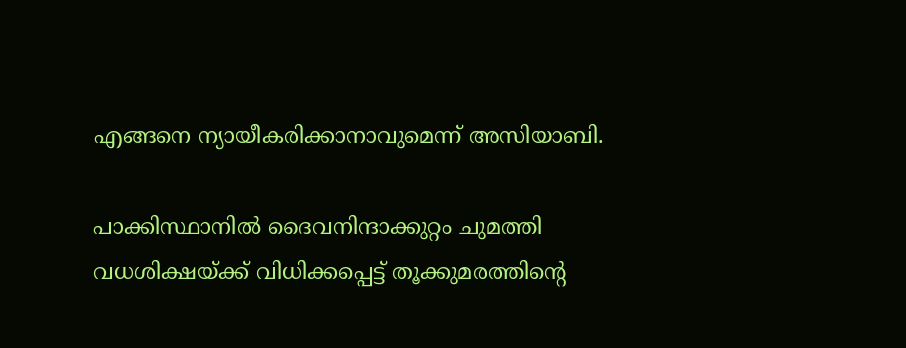എങ്ങനെ ന്യായീകരിക്കാനാവുമെന്ന് അസിയാബി.

പാക്കിസ്ഥാനില്‍ ദൈവനിന്ദാക്കുറ്റം ചുമത്തി വധശിക്ഷയ്ക്ക് വിധിക്കപ്പെട്ട് തൂക്കുമരത്തിന്റെ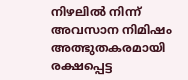നിഴലില്‍ നിന്ന് അവസാന നിമിഷം അത്ഭുതകരമായി രക്ഷപ്പെട്ട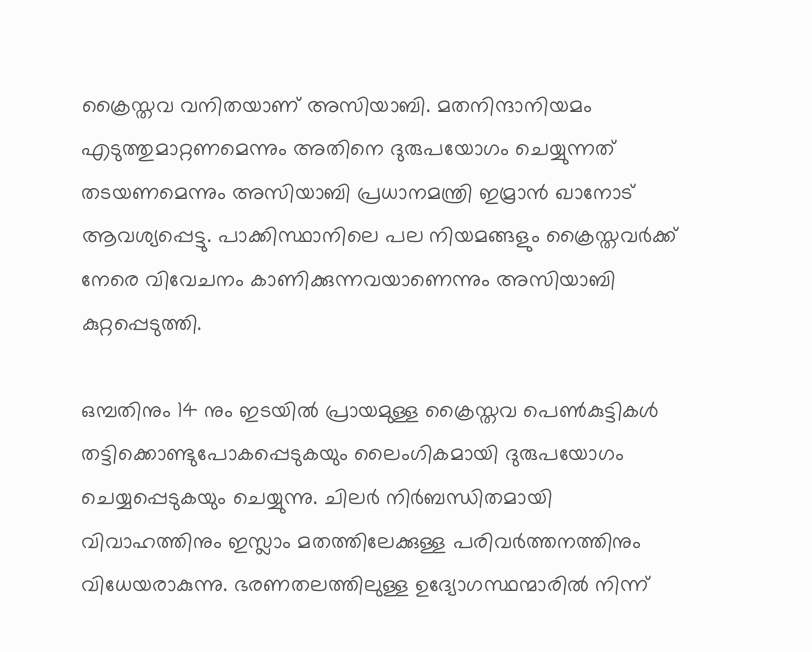ക്രൈസ്തവ വനിതയാണ് അസിയാബി. മതനിന്ദാനിയമം എടുത്തുമാറ്റണമെന്നും അതിനെ ദുരുപയോഗം ചെയ്യുന്നത് തടയണമെന്നും അസിയാബി പ്രധാനമന്ത്രി ഇമ്രാന്‍ ഖാനോട് ആവശ്യപ്പെട്ടു. പാക്കിസ്ഥാനിലെ പല നിയമങ്ങളും ക്രൈസ്തവര്‍ക്ക് നേരെ വിവേചനം കാണിക്കുന്നവയാണെന്നും അസിയാബി കുറ്റപ്പെടുത്തി.

ഒമ്പതിനും 14 നും ഇടയില്‍ പ്രായമുള്ള ക്രൈസ്തവ പെണ്‍കുട്ടികള്‍ തട്ടിക്കൊണ്ടുപോകപ്പെടുകയും ലൈംഗികമായി ദുരുപയോഗം ചെയ്യപ്പെടുകയും ചെയ്യുന്നു. ചിലര്‍ നിര്‍ബന്ധിതമായി വിവാഹത്തിനും ഇസ്ലാം മതത്തിലേക്കുള്ള പരിവര്‍ത്തനത്തിനും വിധേയരാകുന്നു. ഭരണതലത്തിലുള്ള ഉദ്യോഗസ്ഥന്മാരില്‍ നിന്ന്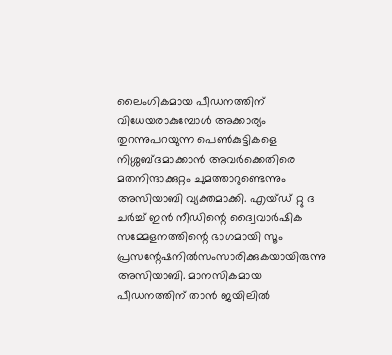ലൈംഗികമായ പീഡനത്തിന് വിധേയരാകുമ്പോള്‍ അക്കാര്യം തുറന്നുപറയുന്ന പെണ്‍കുട്ടികളെ നിശ്ശബ്ദമാക്കാന്‍ അവര്‍ക്കെതിരെ മതനിന്ദാക്കുറ്റം ചുമത്താറുണ്ടെന്നും അസിയാബി വ്യക്തമാക്കി. എയ്ഡ് റ്റു ദ ചര്‍ച്ച് ഇന്‍ നീഡിന്റെ ദ്വൈവാര്‍ഷിക സമ്മേളനത്തിന്റെ ഭാഗമായി സൂം പ്രസന്റേഷനില്‍സംസാരിക്കുകയായിരുന്നു അസിയാബി. മാനസികമായ പീഡനത്തിന് താന്‍ ജയിലില്‍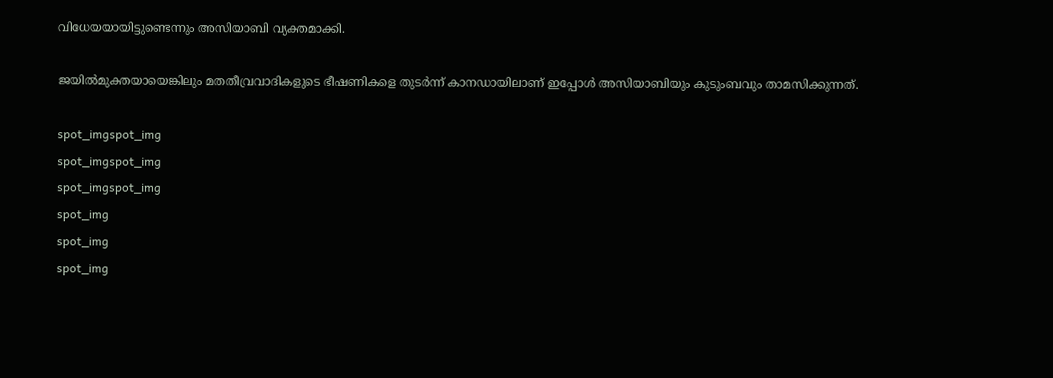വിധേയയായിട്ടുണ്ടെന്നും അസിയാബി വ്യക്തമാക്കി.

ജയില്‍മുക്തയായെങ്കിലും മതതീവ്രവാദികളുടെ ഭീഷണികളെ തുടര്‍ന്ന് കാനഡായിലാണ് ഇപ്പോള്‍ അസിയാബിയും കുടുംബവും താമസിക്കുന്നത്.

spot_imgspot_img
spot_imgspot_img
spot_imgspot_img
spot_img
spot_img
spot_img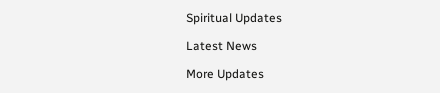Spiritual Updates

Latest News

More Updates